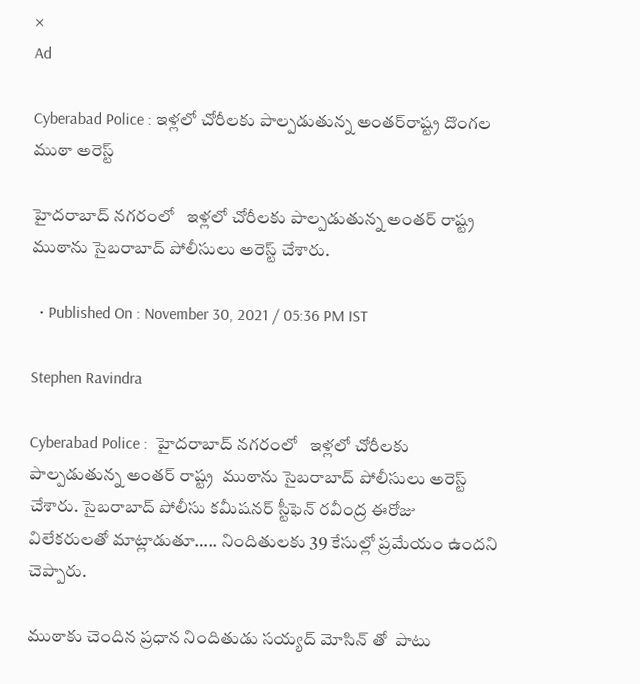×
Ad

Cyberabad Police : ఇళ్లలో చోరీలకు పాల్పడుతున్న అంతర్‌రాష్ట్ర దొంగల ముఠా అరెస్ట్

హైదరాబాద్ నగరంలో   ఇళ్లలో చోరీలకు పాల్పడుతున్న అంతర్‌ రాష్ట్ర  ముఠాను సైబరాబాద్ పోలీసులు అరెస్ట్ చేశారు.

  • Published On : November 30, 2021 / 05:36 PM IST

Stephen Ravindra

Cyberabad Police :  హైదరాబాద్ నగరంలో   ఇళ్లలో చోరీలకు పాల్పడుతున్న అంతర్‌ రాష్ట్ర  ముఠాను సైబరాబాద్ పోలీసులు అరెస్ట్ చేశారు. సైబరాబాద్ పోలీసు కమీషనర్ స్టీఫెన్ రవీంద్ర ఈరోజు విలేకరులతో మాట్లాడుతూ….. నిందితులకు 39 కేసుల్లో ప్రమేయం ఉందని చెప్పారు.

ముఠాకు చెందిన ప్రధాన నిందితుడు సయ్యద్ మోసిన్‌ తో  పాటు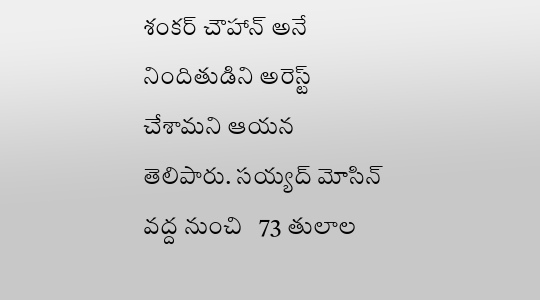శంకర్ చౌహాన్ అనే నిందితుడిని అరెస్ట్ చేశామని ఆయన తెలిపారు. సయ్యద్ మోసిన్ వద్ద నుంచి   73 తులాల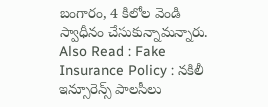బంగారం, 4 కిలోల వెండి స్వాధీనం చేసుకున్నామన్నారు.
Also Read : Fake Insurance Policy : నకిలీ ఇన్సూరెన్స్ పాలసీలు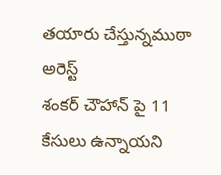తయారు చేస్తున్నముఠా అరెస్ట్
శంకర్ చౌహాన్ పై 11 కేసులు ఉన్నాయని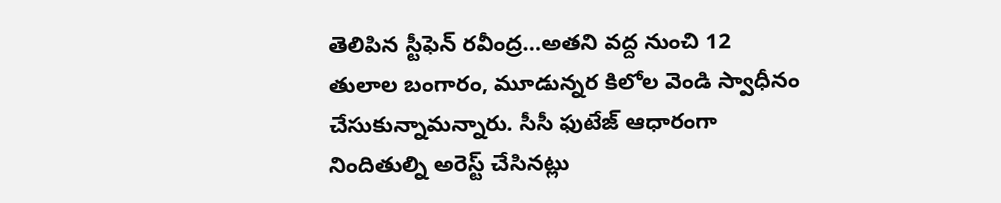తెలిపిన స్టీఫెన్ రవీంద్ర…అతని వద్ద నుంచి 12 తులాల బంగారం, మూడున్నర కిలోల వెండి స్వాధీనం చేసుకున్నామన్నారు. సీసీ ఫుటేజ్ ఆధారంగా నిందితుల్ని అరెస్ట్ చేసినట్లు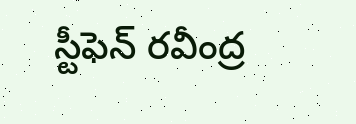స్టీఫెన్ రవీంద్ర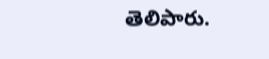తెలిపారు.